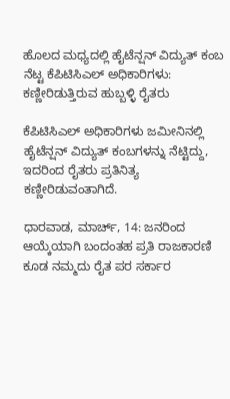ಹೊಲದ ಮಧ್ಯದಲ್ಲಿ ಹೈಟೆನ್ಷನ್ ವಿದ್ಯುತ್ ಕಂಬ ನೆಟ್ಟ ಕೆಪಿಟಿಸಿಎಲ್ ಅಧಿಕಾರಿಗಳು: ಕಣ್ಣೀರಿಡುತ್ತಿರುವ ಹುಬ್ಬಳ್ಳಿ ರೈತರು

ಕೆಪಿಟಿಸಿಎಲ್‌ ಅಧಿಕಾರಿಗಳು ಜಮೀನಿನಲ್ಲಿ ಹೈಟೆನ್ಷನ್‌ ವಿದ್ಯುತ್‌ ಕಂಬಗಳನ್ನು ನೆಟ್ಟಿದ್ದು, ಇದರಿಂದ ರೈತರು ಪ್ರತಿನಿತ್ಯ ಕಣ್ಣೀರಿಡುವಂತಾಗಿದೆ.

ಧಾರವಾಡ, ಮಾರ್ಚ್‌, 14: ಜನರಿಂದ ಆಯ್ಕೆಯಾಗಿ ಬಂದಂತಹ ಪ್ರತಿ ರಾಜಕಾರಣಿ ಕೂಡ ನಮ್ಮದು ರೈತ ಪರ ಸರ್ಕಾರ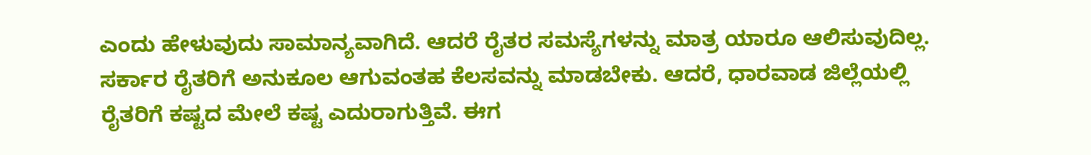ಎಂದು ಹೇಳುವುದು ಸಾಮಾನ್ಯವಾಗಿದೆ. ಆದರೆ ರೈತರ ಸಮಸ್ಯೆಗಳನ್ನು ಮಾತ್ರ ಯಾರೂ ಆಲಿಸುವುದಿಲ್ಲ. ಸರ್ಕಾರ ರೈತರಿಗೆ ಅನುಕೂಲ ಆಗುವಂತ‌ಹ ಕೆಲಸವನ್ನು ಮಾಡಬೇಕು. ಆದರೆ, ಧಾರವಾಡ ಜಿಲ್ಲೆಯಲ್ಲಿ ರೈತರಿಗೆ ಕಷ್ಟದ ಮೇಲೆ ಕಷ್ಟ ಎದುರಾಗುತ್ತಿವೆ. ಈಗ‌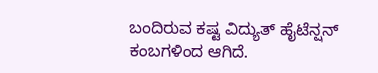ಬಂದಿರುವ ಕಷ್ಟ ವಿದ್ಯುತ್ ಹೈಟೆನ್ಷನ್ ಕಂಬಗಳಿಂದ ಆಗಿದೆ.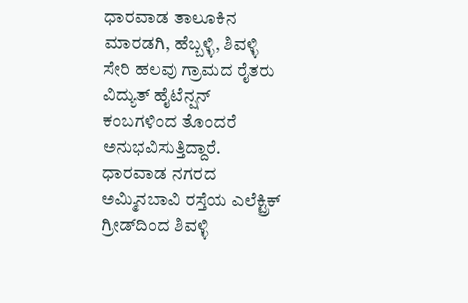ಧಾರವಾಡ ತಾಲೂಕಿನ ಮಾರಡಗಿ, ಹೆಬ್ಬಳ್ಳಿ, ಶಿವಳ್ಳಿ ಸೇರಿ ಹಲವು ಗ್ರಾಮದ ರೈತರು ವಿದ್ಯುತ್ ಹೈಟೆನ್ಷನ್ ಕಂಬಗಳಿಂದ ತೊಂದರೆ ಅನುಭವಿಸುತ್ತಿದ್ದಾರೆ. ಧಾರವಾಡ ನಗರದ ಅಮ್ಮಿನಬಾವಿ ರಸ್ತೆಯ ಎಲೆಕ್ಟ್ರಿಕ್ ಗ್ರೀಡ್‌ದಿಂದ ಶಿವಳ್ಳಿ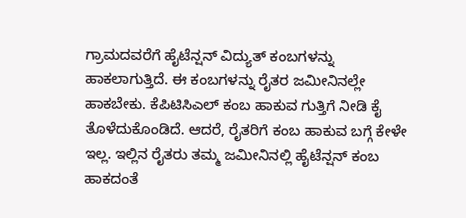ಗ್ರಾಮದವರೆಗೆ ಹೈಟೆನ್ಷನ್ ವಿದ್ಯುತ್ ಕಂಬಗಳನ್ನು ಹಾಕಲಾಗುತ್ತಿದೆ. ಈ ಕಂಬಗಳನ್ನು ರೈತರ ಜಮೀನಿನಲ್ಲೇ ಹಾಕಬೇಕು. ಕೆಪಿಟಿಸಿಎಲ್ ಕಂಬ ಹಾಕುವ ಗುತ್ತಿಗೆ ನೀಡಿ ಕೈ ತೊಳೆದುಕೊಂಡಿದೆ. ಆದರೆ, ರೈತರಿಗೆ ಕಂಬ ಹಾಕುವ ಬಗ್ಗೆ ಕೇಳೇ ಇಲ್ಲ. ಇಲ್ಲಿನ ರೈತರು ತಮ್ಮ ಜಮೀನಿನಲ್ಲಿ ಹೈಟೆನ್ಷನ್ ಕಂಬ ಹಾಕದಂತೆ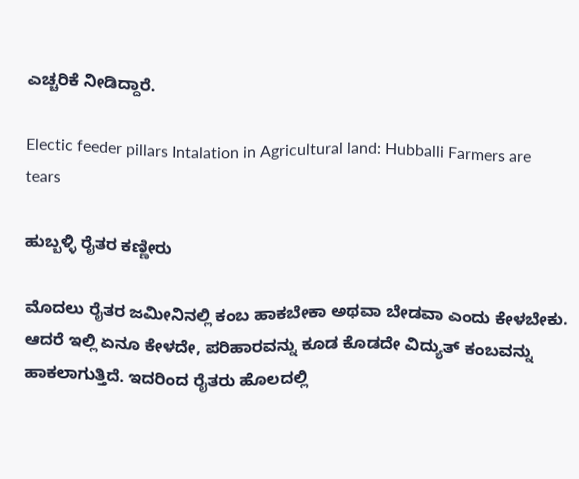ಎಚ್ಚರಿಕೆ ನೀಡಿದ್ದಾರೆ.

Electic feeder pillars Intalation in Agricultural land: Hubballi Farmers are tears

ಹುಬ್ಬಳ್ಳಿ ರೈತರ ಕಣ್ಣೀರು

ಮೊದಲು ರೈತರ ಜಮೀನಿನಲ್ಲಿ ಕಂಬ ಹಾಕಬೇಕಾ ಅಥವಾ ಬೇಡವಾ ಎಂದು ಕೇಳಬೇಕು. ಆದರೆ ಇಲ್ಲಿ ಏನೂ ಕೇಳದೇ, ಪರಿಹಾರವನ್ನು ಕೂಡ ಕೊಡದೇ ವಿದ್ಯುತ್ ಕಂಬವನ್ನು ಹಾಕಲಾಗುತ್ತಿದೆ. ಇದರಿಂದ ರೈತರು ಹೊಲದಲ್ಲಿ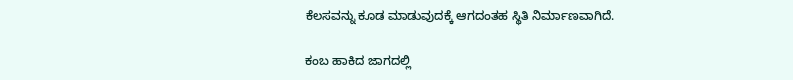ಕೆಲಸ‌ವನ್ನು ಕೂಡ ಮಾಡುವುದಕ್ಕೆ ಆಗದಂತಹ ಸ್ಥಿತಿ ನಿರ್ಮಾಣವಾಗಿದೆ.

ಕಂಬ ಹಾಕಿದ‌ ಜಾಗದಲ್ಲಿ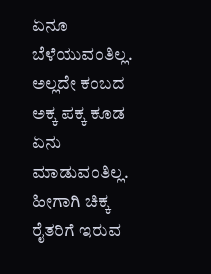ಏನೂ ಬೆಳೆಯುವಂತಿಲ್ಲ. ಅಲ್ಲದೇ ಕಂಬದ ಅಕ್ಕ ಪಕ್ಕ ಕೂಡ ಏನು ಮಾಡುವಂತಿಲ್ಲ. ಹೀಗಾಗಿ ಚಿಕ್ಕ ರೈತರಿಗೆ‌ ಇರುವ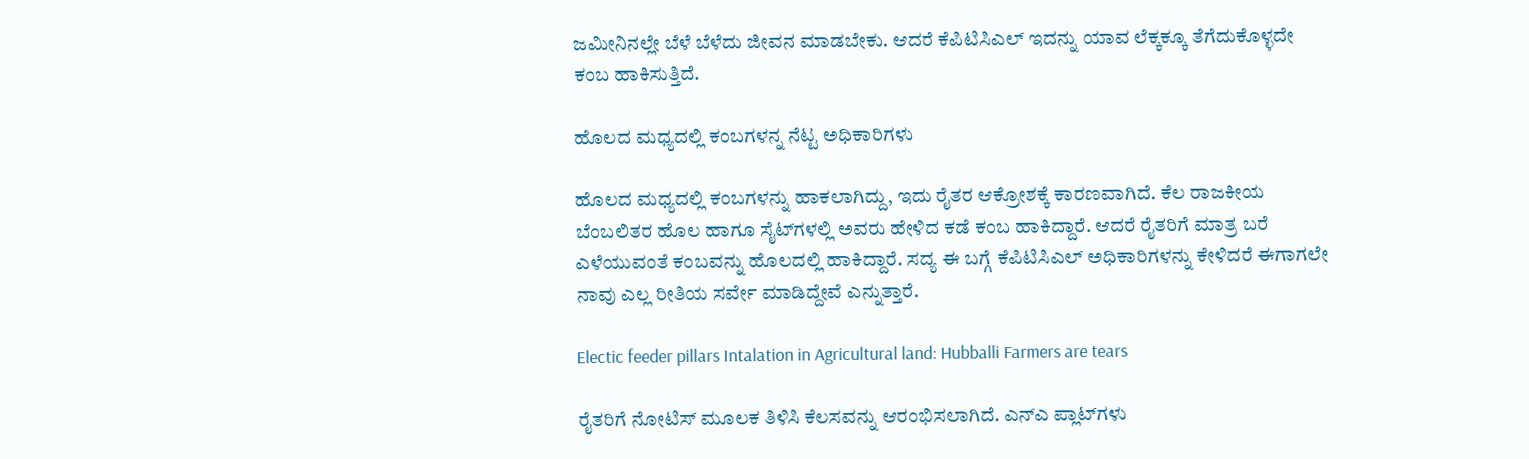ಜಮೀನಿನಲ್ಲೇ ಬೆಳೆ ಬೆಳೆದು ಜೀವನ ಮಾಡಬೇಕು. ಆದರೆ ಕೆಪಿಟಿಸಿಎಲ್ ಇದನ್ನು ಯಾವ ಲೆಕ್ಕಕ್ಕೂ ತೆಗೆದುಕೊಳ್ಳದೇ ಕಂಬ ಹಾಕಿಸುತ್ತಿದೆ.

ಹೊಲದ ಮಧ್ಯದಲ್ಲಿ ಕಂಬಗಳನ್ನ ನೆಟ್ಟ ಅಧಿಕಾರಿಗಳು

ಹೊಲದ ಮಧ್ಯದಲ್ಲಿ ಕಂಬಗಳನ್ನು ಹಾಕಲಾಗಿದ್ದು, ಇದು ರೈತರ ಆಕ್ರೋಶಕ್ಕೆ ಕಾರಣವಾಗಿದೆ. ಕೆಲ ರಾಜಕೀಯ ಬೆಂಬಲಿತರ ಹೊಲ ಹಾಗೂ ಸೈಟ್‌ಗಳಲ್ಲಿ ಅವರು ಹೇಳಿದ ಕಡೆ ಕಂಬ ಹಾಕಿದ್ದಾರೆ. ಆದರೆ ರೈತರಿಗೆ ಮಾತ್ರ ಬರೆ ಎಳೆಯುವಂತೆ ಕಂಬವನ್ನು ಹೊಲದಲ್ಲಿ ಹಾಕಿದ್ದಾರೆ. ಸದ್ಯ ಈ ಬಗ್ಗೆ ಕೆಪಿಟಿಸಿಎಲ್ ಅಧಿಕಾರಿಗಳನ್ನು ಕೇಳಿದರೆ ಈಗಾಗಲೇ ನಾವು ಎಲ್ಲ ರೀತಿಯ ಸರ್ವೇ ಮಾಡಿದ್ದೇವೆ ಎನ್ನುತ್ತಾರೆ.

Electic feeder pillars Intalation in Agricultural land: Hubballi Farmers are tears

ರೈತರಿಗೆ ನೋಟಿಸ್ ಮೂಲಕ ತಿಳಿಸಿ ಕೆಲಸವನ್ನು ಆರಂಭಿಸಲಾಗಿದೆ. ಎನ್‌ಎ ಪ್ಲಾಟ್‌ಗಳು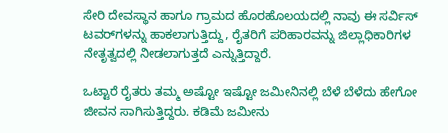ಸೇರಿ ದೇವಸ್ಥಾನ ಹಾಗೂ ಗ್ರಾಮದ ಹೊರಹೊಲಯದಲ್ಲಿ ನಾವು ಈ ಸರ್ವಿಸ್ ಟವರ್‌ಗಳನ್ನು ಹಾಕಲಾಗುತ್ತಿದ್ದು, ರೈತರಿಗೆ ಪರಿಹಾರವನ್ನು ಜಿಲ್ಲಾಧಿಕಾರಿಗಳ ನೇತೃತ್ವದಲ್ಲಿ ನೀಡಲಾಗುತ್ತದೆ ಎನ್ನುತ್ತಿದ್ದಾರೆ.

ಒಟ್ಟಾರೆ ರೈತರು ತಮ್ಮ ಅಷ್ಟೋ ಇಷ್ಟೋ ಜಮೀನಿನಲ್ಲಿ ಬೆಳೆ ಬೆಳೆದು ಹೇಗೋ ಜೀವನ ಸಾಗಿಸುತ್ತಿದ್ದರು. ಕಡಿಮೆ ಜಮೀನು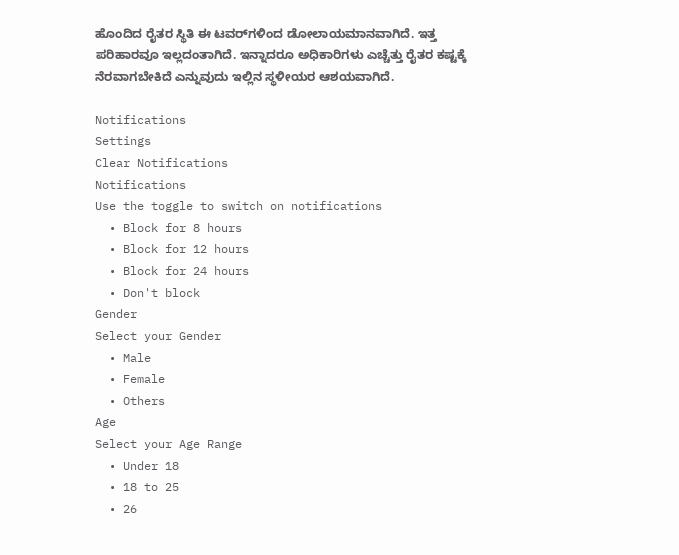ಹೊಂದಿದ ರೈತರ ಸ್ಥಿತಿ ಈ ಟವರ್‌ಗಳಿಂದ ಡೋಲಾಯಮಾನವಾಗಿದೆ. ಇತ್ತ ಪರಿಹಾರವೂ ಇಲ್ಲದಂತಾಗಿದೆ. ಇನ್ನಾದರೂ ಅಧಿಕಾರಿಗಳು ಎಚ್ಚೆತ್ತು ರೈತರ ಕಷ್ಟಕ್ಕೆ ನೆರವಾಗಬೇಕಿದೆ ಎನ್ನುವುದು ಇಲ್ಲಿನ ಸ್ಥಳೀಯರ ಆಶಯವಾಗಿದೆ.

Notifications
Settings
Clear Notifications
Notifications
Use the toggle to switch on notifications
  • Block for 8 hours
  • Block for 12 hours
  • Block for 24 hours
  • Don't block
Gender
Select your Gender
  • Male
  • Female
  • Others
Age
Select your Age Range
  • Under 18
  • 18 to 25
  • 26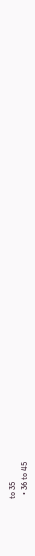to 35
  • 36 to 45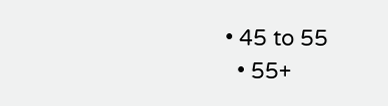• 45 to 55
  • 55+